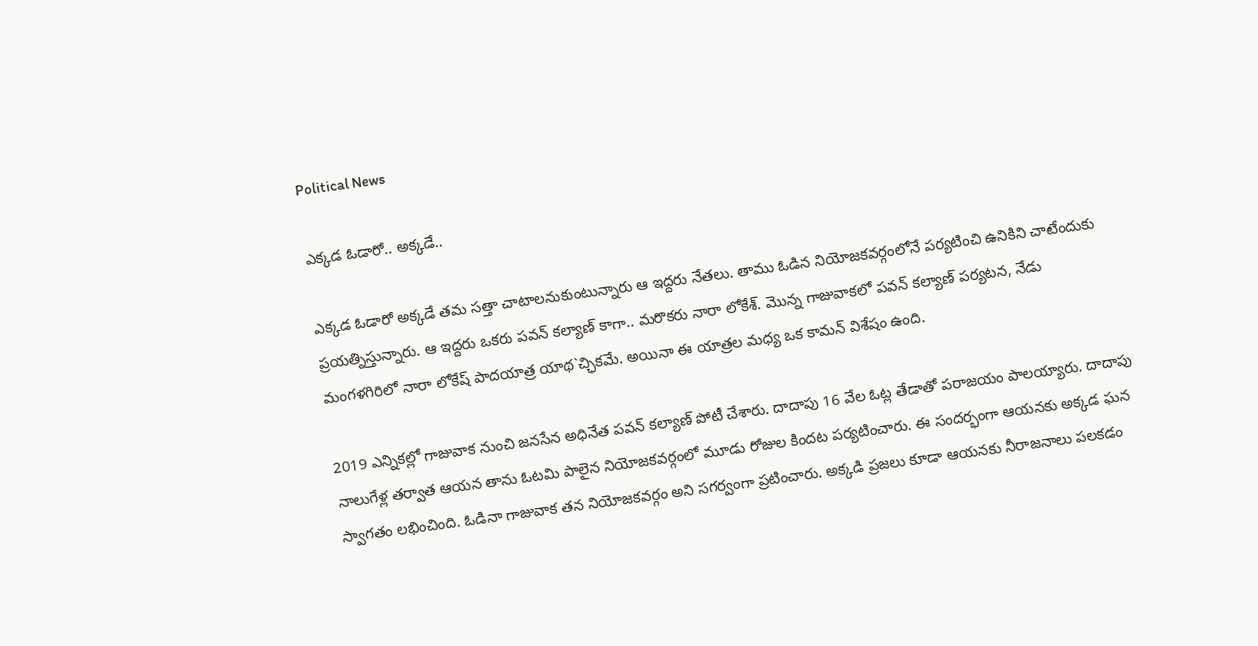Political News

ఎక్కడ ఓడారో.. అక్కడే..

ఎక్కడ ఓడారో అక్కడే తమ సత్తా చాటాలనుకుంటున్నారు ఆ ఇద్దరు నేతలు. తాము ఓడిన నియోజకవర్గంలోనే పర్యటించి ఉనికిని చాటేందుకు ప్రయత్నిస్తున్నారు. ఆ ఇద్దరు ఒకరు పవన్‌ కల్యాణ్‌ కాగా.. మరొకరు నారా లోకేశ్‌. మొన్న గాజువాకలో పవన్‌ కల్యాణ్‌ పర్యటన, నేడు మంగళగిరిలో నారా లోకేష్‌ పాదయాత్ర యాథ`చ్ఛికమే. అయినా ఈ యాత్రల మధ్య ఒక కామన్‌ విశేషం ఉంది.

2019 ఎన్నికల్లో గాజువాక నుంచి జనసేన అధినేత పవన్‌ కల్యాణ్‌ పోటీ చేశారు. దాదాపు 16 వేల ఓట్ల తేడాతో పరాజయం పాలయ్యారు. దాదాపు నాలుగేళ్ల తర్వాత ఆయన తాను ఓటమి పాలైన నియోజకవర్గంలో మూడు రోజుల కిందట పర్యటించారు. ఈ సందర్భంగా ఆయనకు అక్కడ ఘన స్వాగతం లభించింది. ఓడినా గాజువాక తన నియోజకవర్గం అని సగర్వంగా ప్రటించారు. అక్కడి ప్రజలు కూడా ఆయనకు నీరాజనాలు పలకడం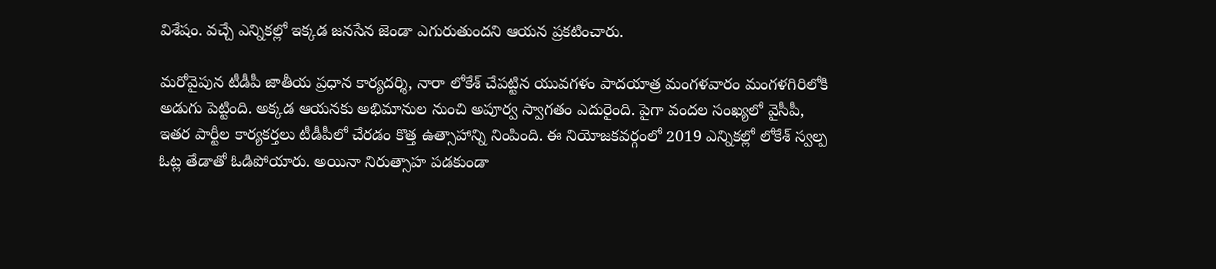విశేషం. వచ్చే ఎన్నికల్లో ఇక్కడ జనసేన జెండా ఎగురుతుందని ఆయన ప్రకటించారు.

మరోవైపున టీడీపీ జాతీయ ప్రధాన కార్యదర్శి, నారా లోకేశ్‌ చేపట్టిన యువగళం పాదయాత్ర మంగళవారం మంగళగిరిలోకి అడుగు పెట్టింది. అక్కడ ఆయనకు అభిమానుల నుంచి అపూర్వ స్వాగతం ఎదురైంది. పైగా వందల సంఖ్యలో వైసీపీ, ఇతర పార్టీల కార్యకర్తలు టీడీపీలో చేరడం కొత్త ఉత్సాహాన్ని నింపింది. ఈ నియోజకవర్గంలో 2019 ఎన్నికల్లో లోకేశ్‌ స్వల్ప ఓట్ల తేడాతో ఓడిపోయారు. అయినా నిరుత్సాహ పడకుండా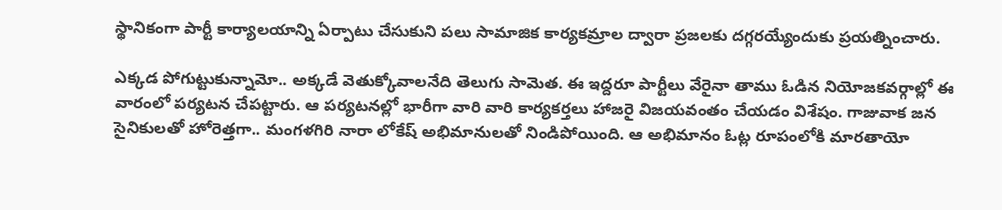స్థానికంగా పార్టీ కార్యాలయాన్ని ఏర్పాటు చేసుకుని పలు సామాజిక కార్యకమ్రాల ద్వారా ప్రజలకు దగ్గరయ్యేందుకు ప్రయత్నించారు.

ఎక్కడ పోగుట్టుకున్నామో.. అక్కడే వెతుక్కోవాలనేది తెలుగు సామెత. ఈ ఇద్దరూ పార్టీలు వేరైనా తాము ఓడిన నియోజకవర్గాల్లో ఈ వారంలో పర్యటన చేపట్టారు. ఆ పర్యటనల్లో భారీగా వారి వారి కార్యకర్తలు హాజరై విజయవంతం చేయడం విశేషం. గాజువాక జన సైనికులతో హోరెత్తగా.. మంగళగిరి నారా లోకేష్‌ అభిమానులతో నిండిపోయింది. ఆ అభిమానం ఓట్ల రూపంలోకి మారతాయో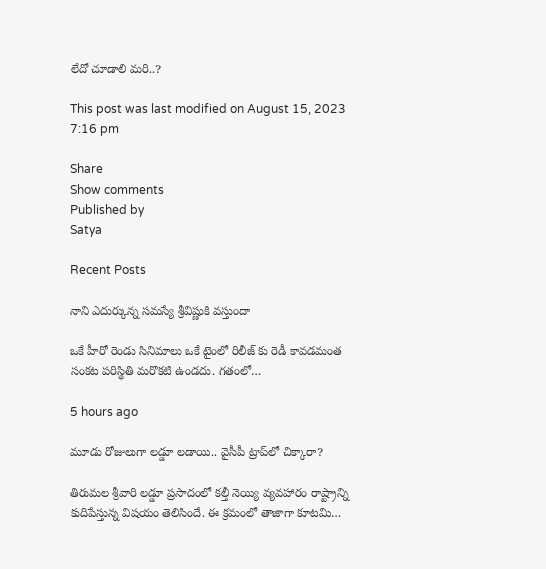లేదో చూడాలి మరి..?

This post was last modified on August 15, 2023 7:16 pm

Share
Show comments
Published by
Satya

Recent Posts

నాని ఎదుర్కున్న సమస్యే శ్రీవిష్ణుకి వస్తుందా

ఒకే హీరో రెండు సినిమాలు ఒకే టైంలో రిలీజ్ కు రెడీ కావడమంత సంకట పరిస్థితి మరొకటి ఉండదు. గతంలో…

5 hours ago

మూడు రోజులుగా లడ్డూ లడాయి.. వైసీపీ ట్రాప్‌లో చిక్కారా?

తిరుమల శ్రీవారి లడ్డూ ప్రసాదంలో కల్తీ నెయ్యి వ్యవహారం రాష్ట్రాన్ని కుదిపేస్తున్న విషయం తెలిసిందే. ఈ క్రమంలో తాజాగా కూటమి…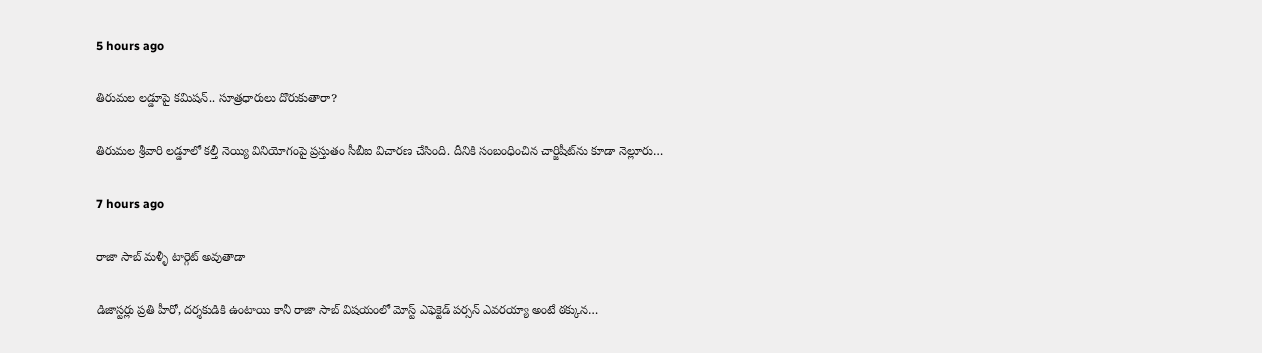5 hours ago

తిరుమ‌ల ల‌డ్డూపై క‌మిష‌న్‌.. సూత్రధారులు దొరుకుతారా?

తిరుమ‌ల శ్రీవారి ల‌డ్డూలో క‌ల్తీ నెయ్యి వినియోగంపై ప్ర‌స్తుతం సీబీఐ విచార‌ణ చేసింది. దీనికి సంబంధించిన చార్జిషీట్‌ను కూడా నెల్లూరు…

7 hours ago

రాజా సాబ్ మళ్ళీ టార్గెట్ అవుతాడా

డిజాస్టర్లు ప్రతి హీరో, దర్శకుడికి ఉంటాయి కానీ రాజా సాబ్ విషయంలో మోస్ట్ ఎఫెక్టెడ్ పర్సన్ ఎవరయ్యా అంటే ఠక్కున…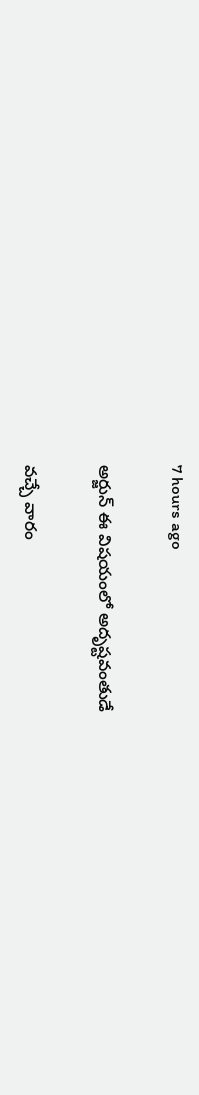7 hours ago

అర్జున్ ఈ విషయంలో అదృష్టవంతుడే

వచ్చే వారం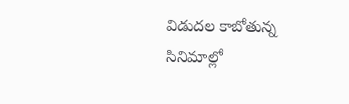విడుదల కాబోతున్న సినిమాల్లో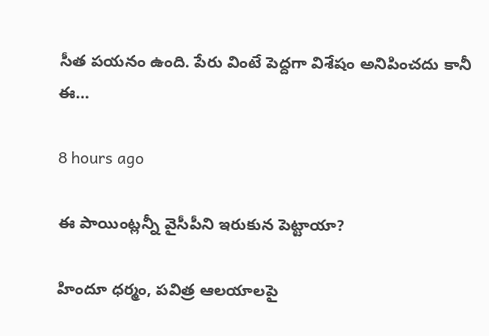సీత పయనం ఉంది. పేరు వింటే పెద్దగా విశేషం అనిపించదు కానీ ఈ…

8 hours ago

ఈ పాయింట్లన్నీ వైసీపీని ఇరుకున పెట్టాయా?

హిందూ ధర్మం, పవిత్ర ఆలయాలపై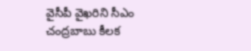వైసీపీ వైఖరిని సీఎం చంద్రబాబు కీలక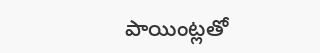పాయింట్లతో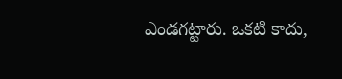ఎండగట్టారు. ఒకటి కాదు,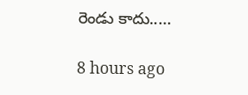రెండు కాదు..…

8 hours ago